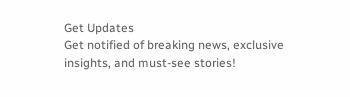Get Updates
Get notified of breaking news, exclusive insights, and must-see stories!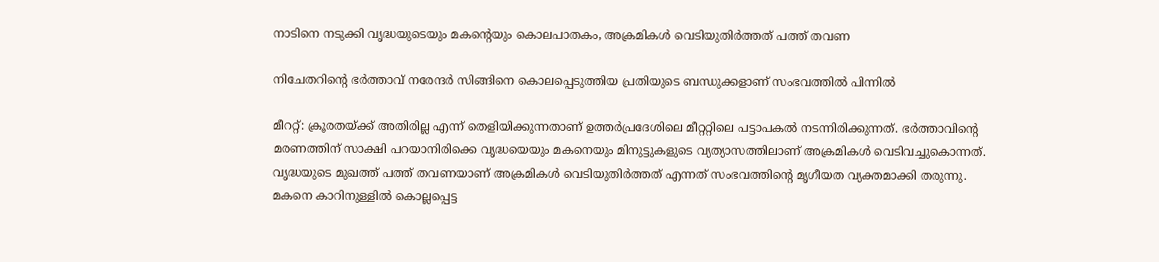നാടിനെ നടുക്കി വൃദ്ധയുടെയും മകന്റെയും കൊലപാതകം, അക്രമികള്‍ വെടിയുതിര്‍ത്തത് പത്ത് തവണ

നിചേതറിന്റെ ഭര്‍ത്താവ് നരേന്ദര്‍ സിങ്ങിനെ കൊലപ്പെടുത്തിയ പ്രതിയുടെ ബന്ധുക്കളാണ് സംഭവത്തില്‍ പിന്നില്‍

മീററ്റ്: ക്രൂരതയ്ക്ക് അതിരില്ല എന്ന് തെളിയിക്കുന്നതാണ് ഉത്തര്‍പ്രദേശിലെ മീറ്ററ്റിലെ പട്ടാപകല്‍ നടന്നിരിക്കുന്നത്. ഭര്‍ത്താവിന്റെ മരണത്തിന് സാക്ഷി പറയാനിരിക്കെ വൃദ്ധയെയും മകനെയും മിനുട്ടുകളുടെ വ്യത്യാസത്തിലാണ് അക്രമികള്‍ വെടിവച്ചുകൊന്നത്. വൃദ്ധയുടെ മുഖത്ത് പത്ത് തവണയാണ് അക്രമികള്‍ വെടിയുതിര്‍ത്തത് എന്നത് സംഭവത്തിന്റെ മൃഗീയത വ്യക്തമാക്കി തരുന്നു. മകനെ കാറിനുള്ളില്‍ കൊല്ലപ്പെട്ട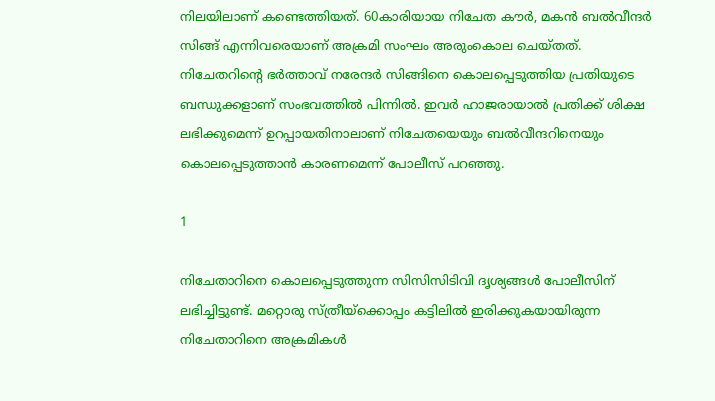നിലയിലാണ് കണ്ടെത്തിയത്. 60കാരിയായ നിചേത കൗര്‍, മകന്‍ ബല്‍വീന്ദര്‍ സിങ്ങ് എന്നിവരെയാണ് അക്രമി സംഘം അരുംകൊല ചെയ്തത്. നിചേതറിന്റെ ഭര്‍ത്താവ് നരേന്ദര്‍ സിങ്ങിനെ കൊലപ്പെടുത്തിയ പ്രതിയുടെ ബന്ധുക്കളാണ് സംഭവത്തില്‍ പിന്നില്‍. ഇവര്‍ ഹാജരായാല്‍ പ്രതിക്ക് ശിക്ഷ ലഭിക്കുമെന്ന് ഉറപ്പായതിനാലാണ് നിചേതയെയും ബല്‍വീന്ദറിനെയും കൊലപ്പെടുത്താന്‍ കാരണമെന്ന് പോലീസ് പറഞ്ഞു.

1

നിചേതാറിനെ കൊലപ്പെടുത്തുന്ന സിസിസിടിവി ദൃശ്യങ്ങള്‍ പോലീസിന് ലഭിച്ചിട്ടുണ്ട്. മറ്റൊരു സ്ത്രീയ്‌ക്കൊപ്പം കട്ടിലില്‍ ഇരിക്കുകയായിരുന്ന നിചേതാറിനെ അക്രമികള്‍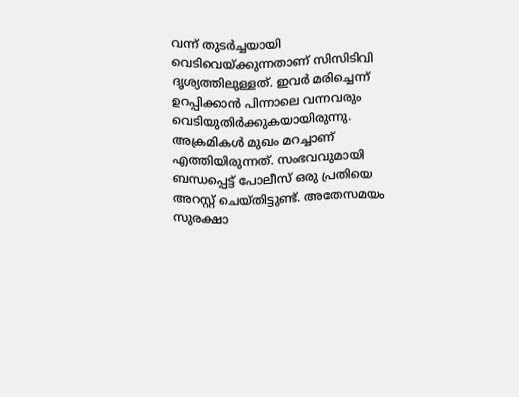വന്ന് തുടര്‍ച്ചയായി വെടിവെയ്ക്കുന്നതാണ് സിസിടിവി ദൃശ്യത്തിലുള്ളത്. ഇവര്‍ മരിച്ചെന്ന് ഉറപ്പിക്കാന്‍ പിന്നാലെ വന്നവരും വെടിയുതിര്‍ക്കുകയായിരുന്നു. അക്രമികള്‍ മുഖം മറച്ചാണ് എത്തിയിരുന്നത്. സംഭവവുമായി ബന്ധപ്പെട്ട് പോലീസ് ഒരു പ്രതിയെ അറസ്റ്റ് ചെയ്തിട്ടുണ്ട്. അതേസമയം സുരക്ഷാ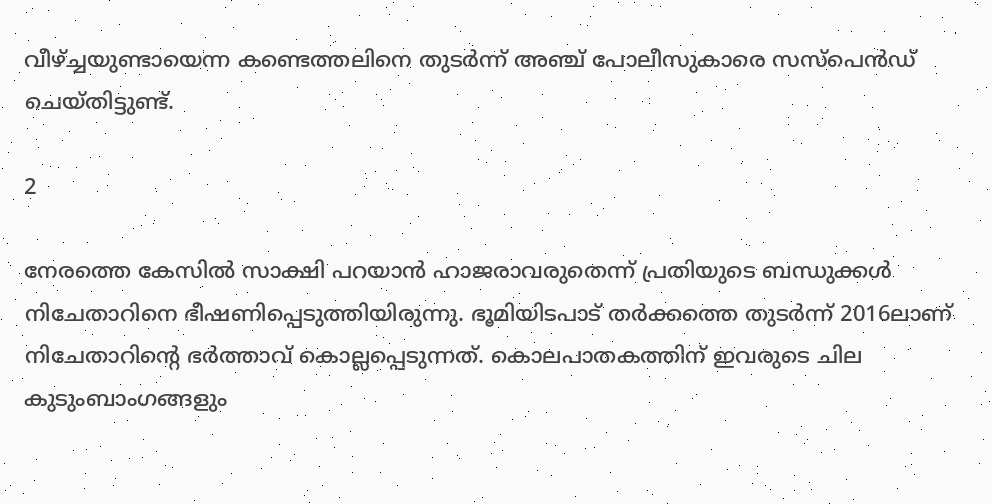വീഴ്ച്ചയുണ്ടായെന്ന കണ്ടെത്തലിനെ തുടര്‍ന്ന് അഞ്ച് പോലീസുകാരെ സസ്‌പെന്‍ഡ് ചെയ്തിട്ടുണ്ട്.

2

നേരത്തെ കേസില്‍ സാക്ഷി പറയാന്‍ ഹാജരാവരുതെന്ന് പ്രതിയുടെ ബന്ധുക്കള്‍ നിചേതാറിനെ ഭീഷണിപ്പെടുത്തിയിരുന്നു. ഭൂമിയിടപാട് തര്‍ക്കത്തെ തുടര്‍ന്ന് 2016ലാണ് നിചേതാറിന്റെ ഭര്‍ത്താവ് കൊല്ലപ്പെടുന്നത്. കൊലപാതകത്തിന് ഇവരുടെ ചില കുടുംബാംഗങ്ങളും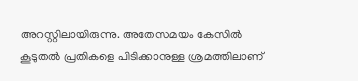അറസ്റ്റിലായിരുന്നു. അതേസമയം കേസില്‍ കൂടുതല്‍ പ്രതികളെ പിടിക്കാനുള്ള ശ്രമത്തിലാണ്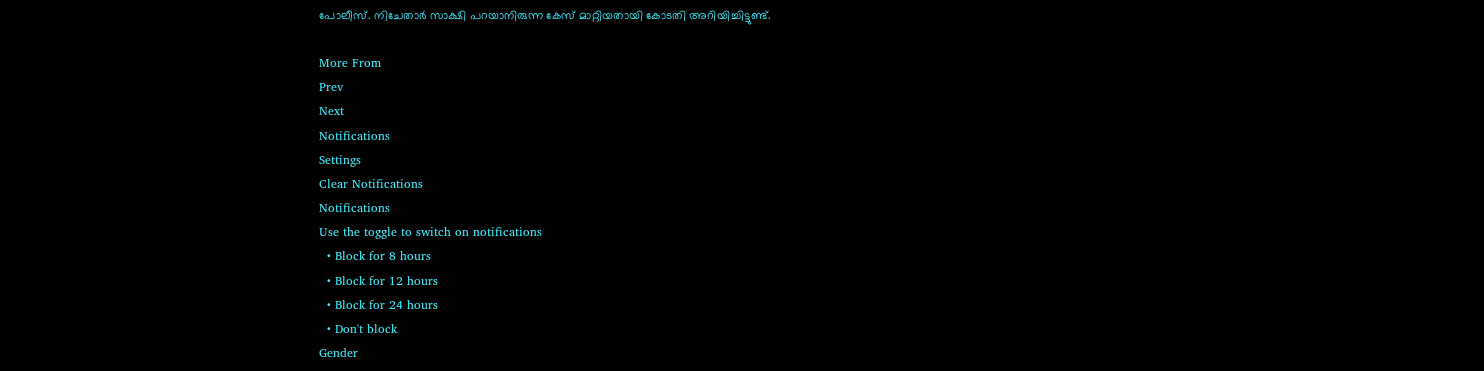പോലീസ്. നിചേതാര്‍ സാക്ഷി പറയാനിരുന്ന കേസ് മാറ്റിയതായി കോടതി അറിയിച്ചിട്ടുണ്ട്.

More From
Prev
Next
Notifications
Settings
Clear Notifications
Notifications
Use the toggle to switch on notifications
  • Block for 8 hours
  • Block for 12 hours
  • Block for 24 hours
  • Don't block
Gender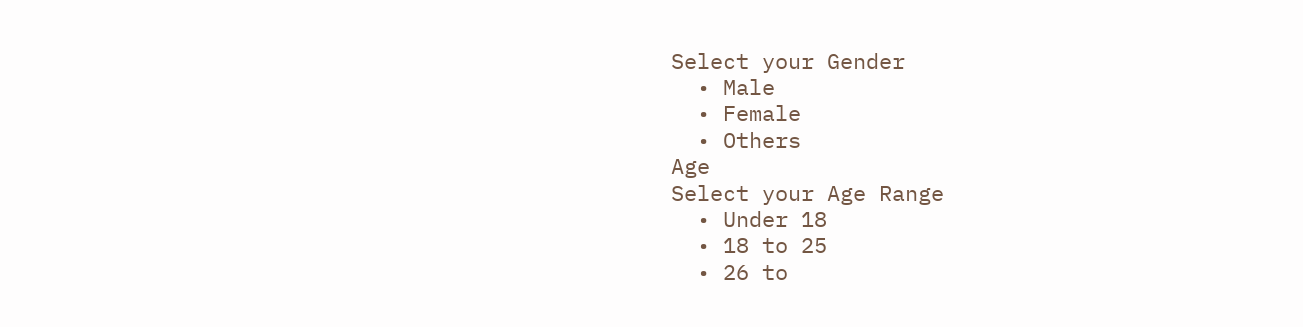Select your Gender
  • Male
  • Female
  • Others
Age
Select your Age Range
  • Under 18
  • 18 to 25
  • 26 to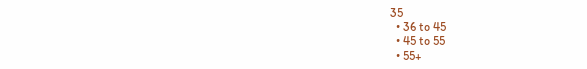35
  • 36 to 45
  • 45 to 55
  • 55+